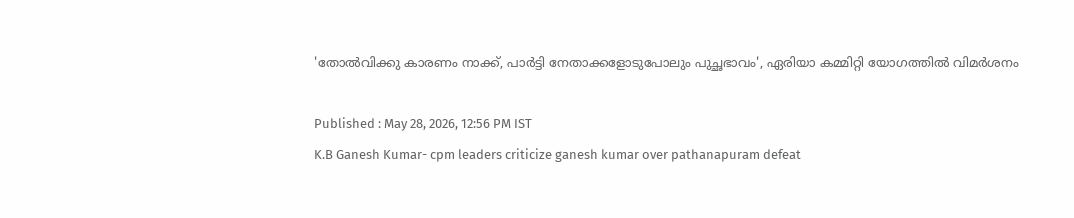'തോൽവിക്കു കാരണം നാക്ക്, പാർട്ടി നേതാക്കളോടുപോലും പുച്ഛഭാവം', ഏരിയാ കമ്മിറ്റി യോഗത്തിൽ വിമർശനം

Published : May 28, 2026, 12:56 PM IST
K.B Ganesh Kumar- cpm leaders criticize ganesh kumar over pathanapuram defeat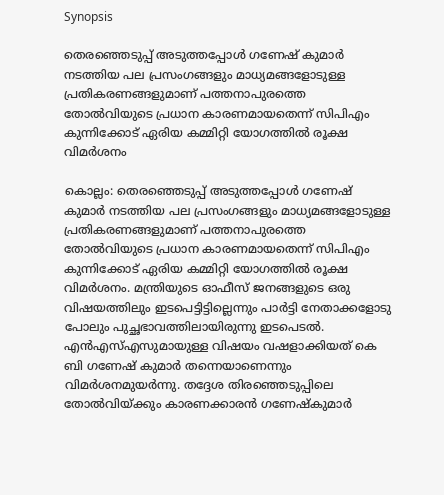Synopsis

തെരഞ്ഞെടുപ്പ് അടുത്തപ്പോൾ ഗണേഷ് കുമാർ നടത്തിയ പല പ്രസംഗങ്ങളും മാധ്യമങ്ങളോടുള്ള പ്രതികരണങ്ങളുമാണ് പത്തനാപുരത്തെ തോൽവിയുടെ പ്രധാന കാരണമായതെന്ന് സിപിഎം കുന്നിക്കോട് ഏരിയ കമ്മിറ്റി യോഗത്തിൽ രൂക്ഷ വിമർശനം

കൊല്ലം: തെരഞ്ഞെടുപ്പ് അടുത്തപ്പോൾ ഗണേഷ് കുമാർ നടത്തിയ പല പ്രസംഗങ്ങളും മാധ്യമങ്ങളോടുള്ള പ്രതികരണങ്ങളുമാണ് പത്തനാപുരത്തെ തോൽവിയുടെ പ്രധാന കാരണമായതെന്ന് സിപിഎം കുന്നിക്കോട് ഏരിയ കമ്മിറ്റി യോഗത്തിൽ രൂക്ഷ വിമർശനം. മന്ത്രിയുടെ ഓഫീസ് ജനങ്ങളുടെ ഒരു വിഷയത്തിലും ഇടപെട്ടിട്ടില്ലെന്നും പാർട്ടി നേതാക്കളോടു പോലും പുച്ഛഭാവത്തിലായിരുന്നു ഇടപെടൽ. എൻഎസ്എസുമായുള്ള വിഷയം വഷളാക്കിയത് കെ ബി ഗണേഷ് കുമാർ തന്നെയാണെന്നും വിമർശനമുയർന്നു. തദ്ദേശ തിരഞ്ഞെടുപ്പിലെ തോൽവിയ്ക്കും കാരണക്കാരൻ ഗണേഷ്കുമാർ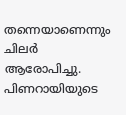തന്നെയാണെന്നും ചിലർ ആരോപിച്ചു. പിണറായിയുടെ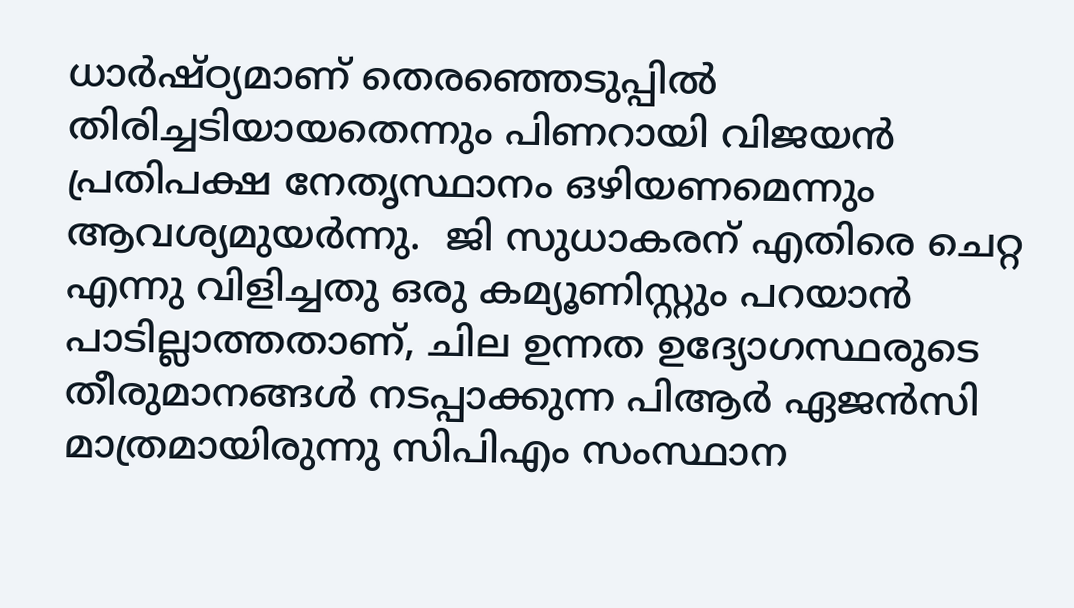ധാർഷ്ഠ്യമാണ് തെരഞ്ഞെടുപ്പിൽ തിരിച്ചടിയായതെന്നും പിണറായി വിജയൻ പ്രതിപക്ഷ നേതൃസ്ഥാനം ഒഴിയണമെന്നും ആവശ്യമുയർന്നു.  ജി സുധാകരന് എതിരെ ചെറ്റ എന്നു വിളിച്ചതു ഒരു കമ്യൂണിസ്റ്റും പറയാൻ പാടില്ലാത്തതാണ്, ചില ഉന്നത ഉദ്യോഗസ്ഥരുടെ തീരുമാനങ്ങൾ നടപ്പാക്കുന്ന പിആർ ഏജൻസി മാത്രമായിരുന്നു സിപിഎം സംസ്ഥാന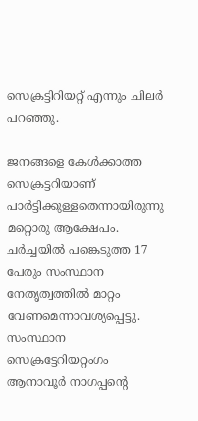സെക്രട്ടിറിയറ്റ് എന്നും ചിലർ പറഞ്ഞു.

ജനങ്ങളെ കേൾക്കാത്ത സെക്രട്ടറിയാണ് പാർട്ടിക്കുള്ളതെന്നായിരുന്നു മറ്റൊരു ആക്ഷേപം. ചർച്ചയിൽ പങ്കെടുത്ത 17 പേരും സംസ്ഥാന നേതൃത്വത്തിൽ മാറ്റം വേണമെന്നാവശ്യപ്പെട്ടു. സംസ്ഥാന സെക്രട്ടേറിയറ്റംഗം ആനാവൂർ നാഗപ്പന്‍റെ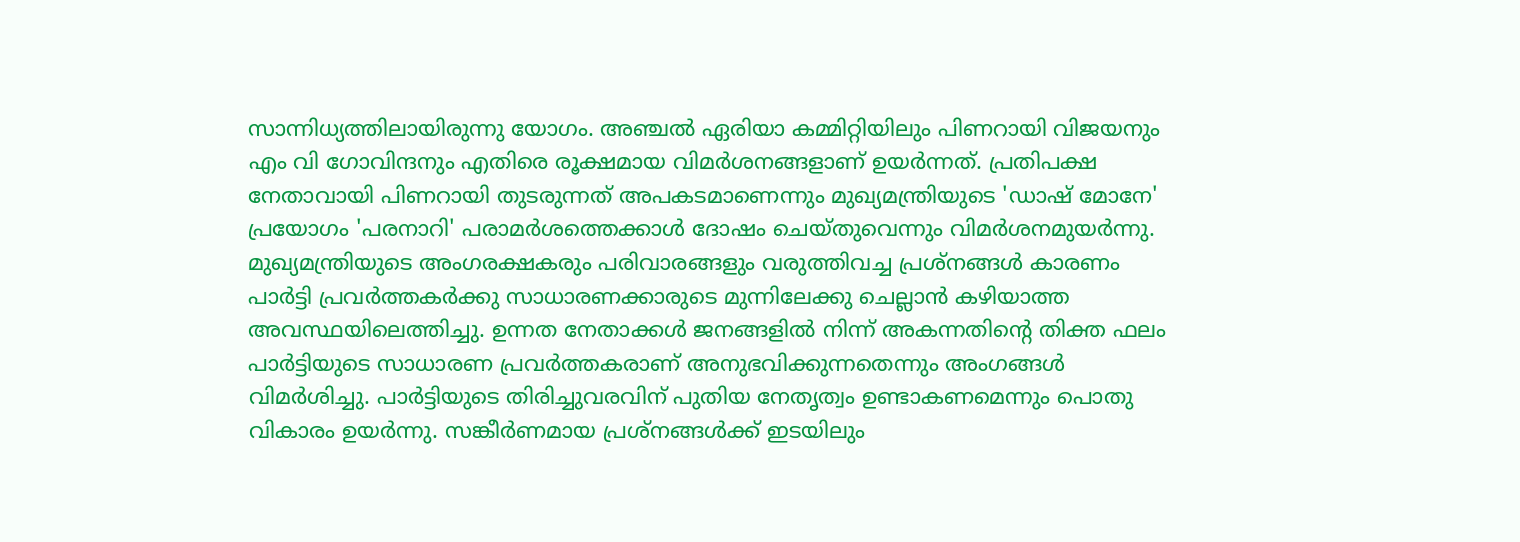സാന്നിധ്യത്തിലായിരുന്നു യോഗം. അഞ്ചൽ ഏരിയാ കമ്മിറ്റിയിലും പിണറായി വിജയനും എം വി ഗോവിന്ദനും എതിരെ രൂക്ഷമായ വിമർശനങ്ങളാണ് ഉയർന്നത്. പ്രതിപക്ഷ നേതാവായി പിണറായി തുടരുന്നത് അപകടമാണെന്നും മുഖ്യമന്ത്രിയുടെ 'ഡാഷ് മോനേ' പ്രയോഗം 'പരനാറി' പരാമർശത്തെക്കാൾ ദോഷം ചെയ്തുവെന്നും വിമർശനമുയർന്നു. മുഖ്യമന്ത്രിയുടെ അംഗരക്ഷകരും പരിവാരങ്ങളും വരുത്തിവച്ച പ്രശ്നങ്ങൾ കാരണം പാർട്ടി പ്രവർത്തകർക്കു സാധാരണക്കാരുടെ മുന്നിലേക്കു ചെല്ലാൻ കഴിയാത്ത അവസ്ഥയിലെത്തിച്ചു. ഉന്നത നേതാക്കൾ ജനങ്ങളിൽ നിന്ന് അകന്നതിന്‍റെ തിക്ത ഫലം പാർ‍ട്ടിയുടെ സാധാരണ പ്രവർത്തകരാണ് അനുഭവിക്കുന്നതെന്നും അംഗങ്ങൾ വിമർശിച്ചു. പാർട്ടിയുടെ തിരിച്ചുവരവിന് പുതിയ നേതൃത്വം ഉണ്ടാകണമെന്നും പൊതു വികാരം ഉയർന്നു. സങ്കീർണമായ പ്രശ്നങ്ങൾക്ക് ഇടയിലും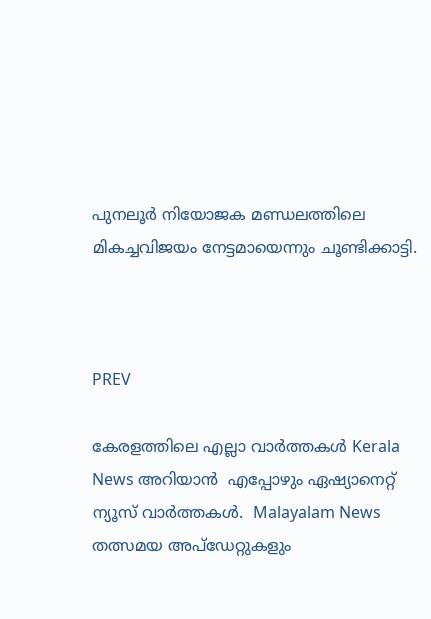പുനലൂർ നിയോജക മണ്ഡലത്തിലെ മികച്ചവിജയം നേട്ടമായെന്നും ചൂണ്ടിക്കാട്ടി.



PREV

കേരളത്തിലെ എല്ലാ വാർത്തകൾ Kerala News അറിയാൻ  എപ്പോഴും ഏഷ്യാനെറ്റ് ന്യൂസ് വാർത്തകൾ.  Malayalam News   തത്സമയ അപ്‌ഡേറ്റുകളും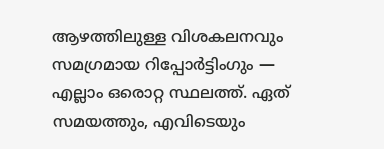ആഴത്തിലുള്ള വിശകലനവും സമഗ്രമായ റിപ്പോർട്ടിംഗും — എല്ലാം ഒരൊറ്റ സ്ഥലത്ത്. ഏത് സമയത്തും, എവിടെയും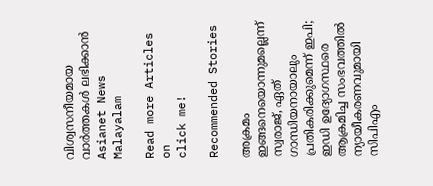വിശ്വസനീയമായ വാർത്തകൾ ലഭിക്കാൻ Asianet News Malayalam

Read more Articles on
click me!

Recommended Stories

അക്രമം ഇങ്ങനെയൊന്നുമല്ലെന്ന് സ്വരാജ്, ഏത് ഗാന്ധിയനായാലും പ്രതികരിക്കുമെന്ന് ഇപി; ഇഡി ഉദ്യോഗസ്ഥരെ ആക്രമിച്ച സംഭവത്തിൽ ന്യായീകരണവുമായി സിപിഎം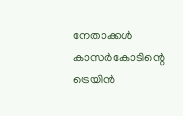നേതാക്കൾ
കാസർകോടിന്റെ ട്രെയിൻ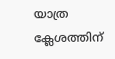യാത്ര ക്ലേശത്തിന്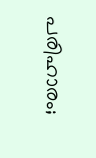പരിഹാരം;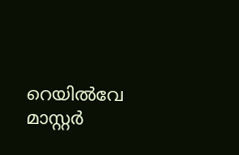റെയിൽവേ മാസ്റ്റർ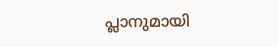പ്ലാനുമായി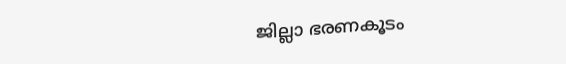ജില്ലാ ഭരണകൂടം